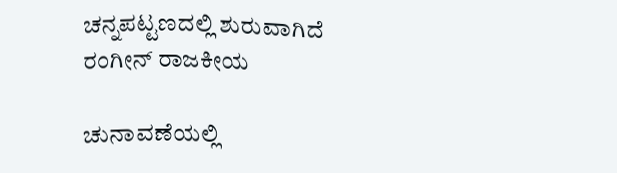ಚನ್ನಪಟ್ಟಣದಲ್ಲಿ ಶುರುವಾಗಿದೆ ರಂಗೀನ್ ರಾಜಕೀಯ

ಚುನಾವಣೆಯಲ್ಲಿ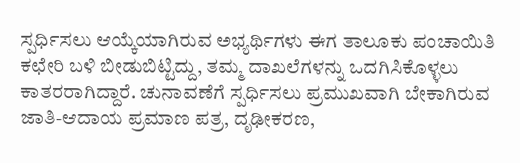ಸ್ಪರ್ಧಿಸಲು ಆಯ್ಕೆಯಾಗಿರುವ ಅಭ್ಯರ್ಥಿಗಳು ಈಗ ತಾಲೂಕು ಪಂಚಾಯಿತಿ ಕಛೇರಿ ಬಳಿ ಬೀಡುಬಿಟ್ಟಿದ್ದು, ತಮ್ಮ ದಾಖಲೆಗಳನ್ನು ಒದಗಿಸಿಕೊಳ್ಳಲು ಕಾತರರಾಗಿದ್ದಾರೆ. ಚುನಾವಣೆಗೆ ಸ್ಪರ್ಧಿಸಲು ಪ್ರಮುಖವಾಗಿ ಬೇಕಾಗಿರುವ ಜಾತಿ-ಆದಾಯ ಪ್ರಮಾಣ ಪತ್ರ, ದೃಢೀಕರಣ,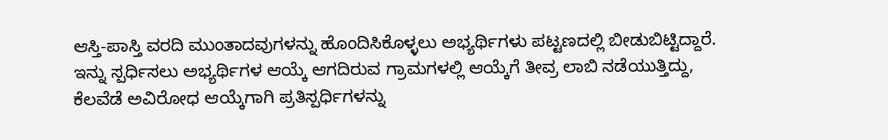ಆಸ್ತಿ-ಪಾಸ್ತಿ ವರದಿ ಮುಂತಾದವುಗಳನ್ನು ಹೊಂದಿಸಿಕೊಳ್ಳಲು ಅಭ್ಯರ್ಥಿಗಳು ಪಟ್ಟಣದಲ್ಲಿ ಬೀಡುಬಿಟ್ಟಿದ್ದಾರೆ.
ಇನ್ನು ಸ್ಪರ್ಧಿಸಲು ಅಭ್ಯರ್ಥಿಗಳ ಆಯ್ಕೆ ಆಗದಿರುವ ಗ್ರಾಮಗಳಲ್ಲಿ ಆಯ್ಕೆಗೆ ತೀವ್ರ ಲಾಬಿ ನಡೆಯುತ್ತಿದ್ದು, ಕೆಲವೆಡೆ ಅವಿರೋಧ ಆಯ್ಕೆಗಾಗಿ ಪ್ರತಿಸ್ಪರ್ಧಿಗಳನ್ನು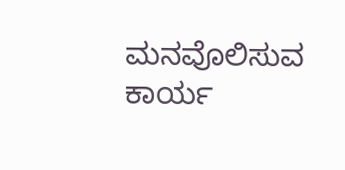ಮನವೊಲಿಸುವ ಕಾರ್ಯ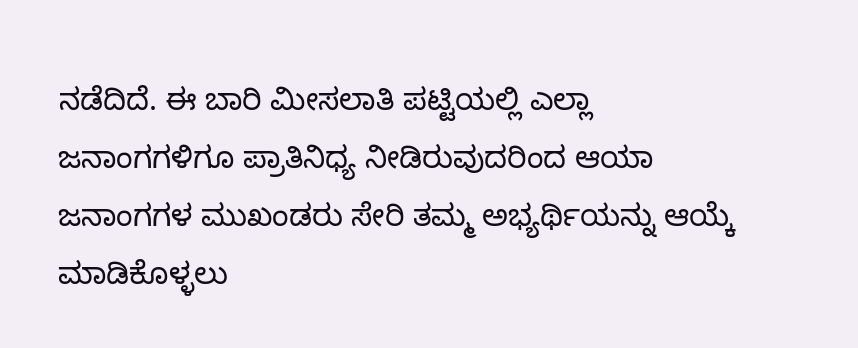ನಡೆದಿದೆ. ಈ ಬಾರಿ ಮೀಸಲಾತಿ ಪಟ್ಟಿಯಲ್ಲಿ ಎಲ್ಲಾ ಜನಾಂಗಗಳಿಗೂ ಪ್ರಾತಿನಿಧ್ಯ ನೀಡಿರುವುದರಿಂದ ಆಯಾ ಜನಾಂಗಗಳ ಮುಖಂಡರು ಸೇರಿ ತಮ್ಮ ಅಭ್ಯರ್ಥಿಯನ್ನು ಆಯ್ಕೆ ಮಾಡಿಕೊಳ್ಳಲು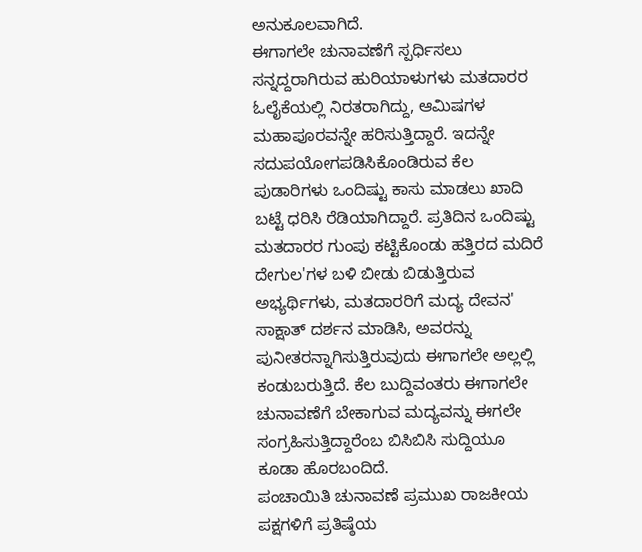ಅನುಕೂಲವಾಗಿದೆ.
ಈಗಾಗಲೇ ಚುನಾವಣೆಗೆ ಸ್ಪರ್ಧಿಸಲು ಸನ್ನದ್ದರಾಗಿರುವ ಹುರಿಯಾಳುಗಳು ಮತದಾರರ ಓಲೈಕೆಯಲ್ಲಿ ನಿರತರಾಗಿದ್ದು, ಆಮಿಷಗಳ ಮಹಾಪೂರವನ್ನೇ ಹರಿಸುತ್ತಿದ್ದಾರೆ. ಇದನ್ನೇ ಸದುಪಯೋಗಪಡಿಸಿಕೊಂಡಿರುವ ಕೆಲ ಪುಡಾರಿಗಳು ಒಂದಿಷ್ಟು ಕಾಸು ಮಾಡಲು ಖಾದಿ ಬಟ್ಟೆ ಧರಿಸಿ ರೆಡಿಯಾಗಿದ್ದಾರೆ. ಪ್ರತಿದಿನ ಒಂದಿಷ್ಟು ಮತದಾರರ ಗುಂಪು ಕಟ್ಟಿಕೊಂಡು ಹತ್ತಿರದ ಮದಿರೆ ದೇಗುಲ'ಗಳ ಬಳಿ ಬೀಡು ಬಿಡುತ್ತಿರುವ ಅಭ್ಯರ್ಥಿಗಳು, ಮತದಾರರಿಗೆ ಮದ್ಯ ದೇವನ' ಸಾಕ್ಷಾತ್ ದರ್ಶನ ಮಾಡಿಸಿ, ಅವರನ್ನು ಪುನೀತರನ್ನಾಗಿಸುತ್ತಿರುವುದು ಈಗಾಗಲೇ ಅಲ್ಲಲ್ಲಿ ಕಂಡುಬರುತ್ತಿದೆ. ಕೆಲ ಬುದ್ದಿವಂತರು ಈಗಾಗಲೇ ಚುನಾವಣೆಗೆ ಬೇಕಾಗುವ ಮದ್ಯವನ್ನು ಈಗಲೇ ಸಂಗ್ರಹಿಸುತ್ತಿದ್ದಾರೆಂಬ ಬಿಸಿಬಿಸಿ ಸುದ್ದಿಯೂ ಕೂಡಾ ಹೊರಬಂದಿದೆ.
ಪಂಚಾಯಿತಿ ಚುನಾವಣೆ ಪ್ರಮುಖ ರಾಜಕೀಯ ಪಕ್ಷಗಳಿಗೆ ಪ್ರತಿಷ್ಠೆಯ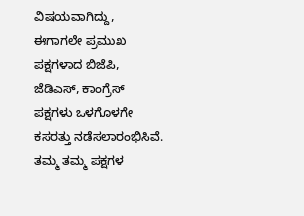ವಿಷಯವಾಗಿದ್ದು, ಈಗಾಗಲೇ ಪ್ರಮುಖ ಪಕ್ಷಗಳಾದ ಬಿಜೆಪಿ, ಜೆಡಿಎಸ್, ಕಾಂಗ್ರೆಸ್ ಪಕ್ಷಗಳು ಒಳಗೊಳಗೇ ಕಸರತ್ತು ನಡೆಸಲಾರಂಭಿಸಿವೆ. ತಮ್ಮ ತಮ್ಮ ಪಕ್ಷಗಳ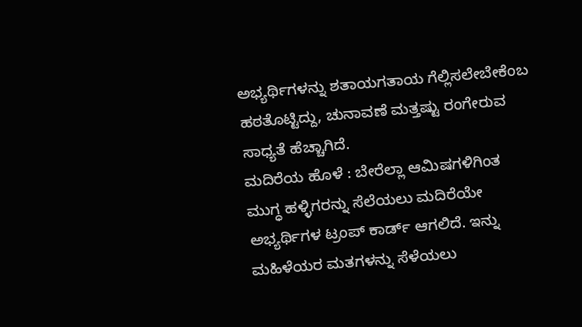ಅಭ್ಯರ್ಥಿಗಳನ್ನು ಶತಾಯಗತಾಯ ಗೆಲ್ಲಿಸಲೇಬೇಕೆಂಬ ಹಠತೊಟ್ಟಿದ್ದು, ಚುನಾವಣೆ ಮತ್ತಷ್ಟು ರಂಗೇರುವ ಸಾಧ್ಯತೆ ಹೆಚ್ಚಾಗಿದೆ.
ಮದಿರೆಯ ಹೊಳೆ : ಬೇರೆಲ್ಲಾ ಆಮಿಷಗಳಿಗಿಂತ ಮುಗ್ಧ ಹಳ್ಳಿಗರನ್ನು ಸೆಲೆಯಲು ಮದಿರೆಯೇ ಅಭ್ಯರ್ಥಿಗಳ ಟ್ರಂಪ್ ಕಾರ್ಡ್ ಆಗಲಿದೆ. ಇನ್ನು ಮಹಿಳೆಯರ ಮತಗಳನ್ನು ಸೆಳೆಯಲು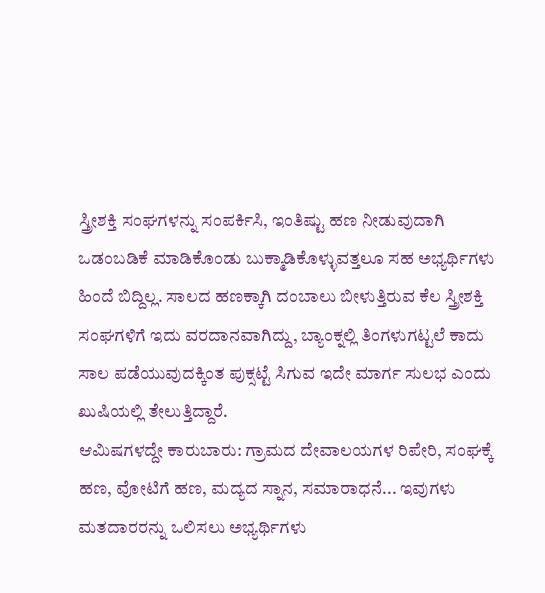ಸ್ತ್ರೀಶಕ್ತಿ ಸಂಘಗಳನ್ನು ಸಂಪರ್ಕಿಸಿ, ಇಂತಿಷ್ಟು ಹಣ ನೀಡುವುದಾಗಿ ಒಡಂಬಡಿಕೆ ಮಾಡಿಕೊಂಡು ಬುಕ್ಮಾಡಿಕೊಳ್ಳುವತ್ತಲೂ ಸಹ ಅಭ್ಯರ್ಥಿಗಳು ಹಿಂದೆ ಬಿದ್ದಿಲ್ಲ. ಸಾಲದ ಹಣಕ್ಕಾಗಿ ದಂಬಾಲು ಬೀಳುತ್ತಿರುವ ಕೆಲ ಸ್ತ್ರೀಶಕ್ತಿ ಸಂಘಗಳಿಗೆ ಇದು ವರದಾನವಾಗಿದ್ದು, ಬ್ಯಾಂಕ್ನಲ್ಲಿ ತಿಂಗಳುಗಟ್ಟಲೆ ಕಾದು ಸಾಲ ಪಡೆಯುವುದಕ್ಕಿಂತ ಪುಕ್ಸಟ್ಟೆ ಸಿಗುವ ಇದೇ ಮಾರ್ಗ ಸುಲಭ ಎಂದು ಖುಷಿಯಲ್ಲಿ ತೇಲುತ್ತಿದ್ದಾರೆ.
ಆಮಿಷಗಳದ್ದೇ ಕಾರುಬಾರು: ಗ್ರಾಮದ ದೇವಾಲಯಗಳ ರಿಪೇರಿ, ಸಂಘಕ್ಕೆ ಹಣ, ವೋಟಿಗೆ ಹಣ, ಮದ್ಯದ ಸ್ನಾನ, ಸಮಾರಾಧನೆ... ಇವುಗಳು ಮತದಾರರನ್ನು ಒಲಿಸಲು ಅಭ್ಯರ್ಥಿಗಳು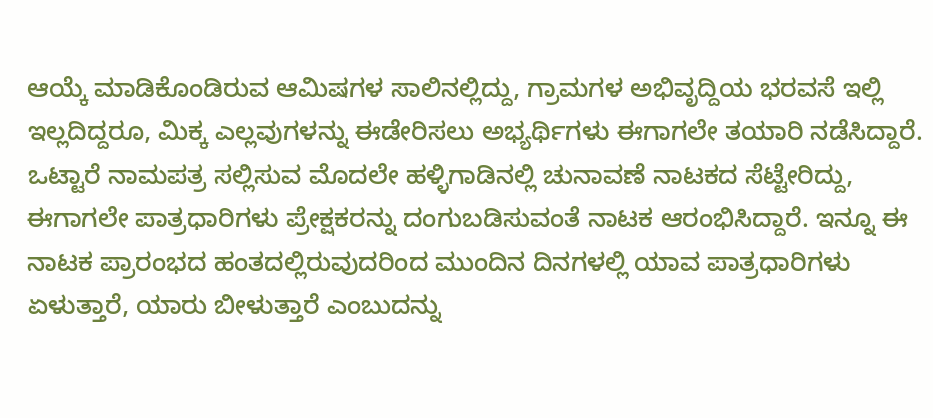ಆಯ್ಕೆ ಮಾಡಿಕೊಂಡಿರುವ ಆಮಿಷಗಳ ಸಾಲಿನಲ್ಲಿದ್ದು, ಗ್ರಾಮಗಳ ಅಭಿವೃದ್ದಿಯ ಭರವಸೆ ಇಲ್ಲಿ ಇಲ್ಲದಿದ್ದರೂ, ಮಿಕ್ಕ ಎಲ್ಲವುಗಳನ್ನು ಈಡೇರಿಸಲು ಅಭ್ಯರ್ಥಿಗಳು ಈಗಾಗಲೇ ತಯಾರಿ ನಡೆಸಿದ್ದಾರೆ.
ಒಟ್ಟಾರೆ ನಾಮಪತ್ರ ಸಲ್ಲಿಸುವ ಮೊದಲೇ ಹಳ್ಳಿಗಾಡಿನಲ್ಲಿ ಚುನಾವಣೆ ನಾಟಕದ ಸೆಟ್ಟೇರಿದ್ದು, ಈಗಾಗಲೇ ಪಾತ್ರಧಾರಿಗಳು ಪ್ರೇಕ್ಷಕರನ್ನು ದಂಗುಬಡಿಸುವಂತೆ ನಾಟಕ ಆರಂಭಿಸಿದ್ದಾರೆ. ಇನ್ನೂ ಈ ನಾಟಕ ಪ್ರಾರಂಭದ ಹಂತದಲ್ಲಿರುವುದರಿಂದ ಮುಂದಿನ ದಿನಗಳಲ್ಲಿ ಯಾವ ಪಾತ್ರಧಾರಿಗಳು ಏಳುತ್ತಾರೆ, ಯಾರು ಬೀಳುತ್ತಾರೆ ಎಂಬುದನ್ನು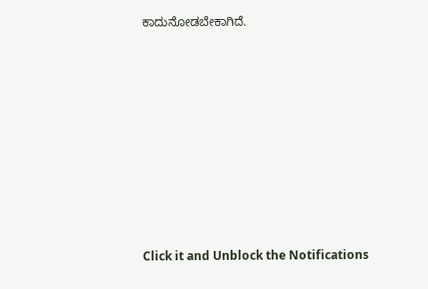ಕಾದುನೋಡಬೇಕಾಗಿದೆ.












Click it and Unblock the Notifications